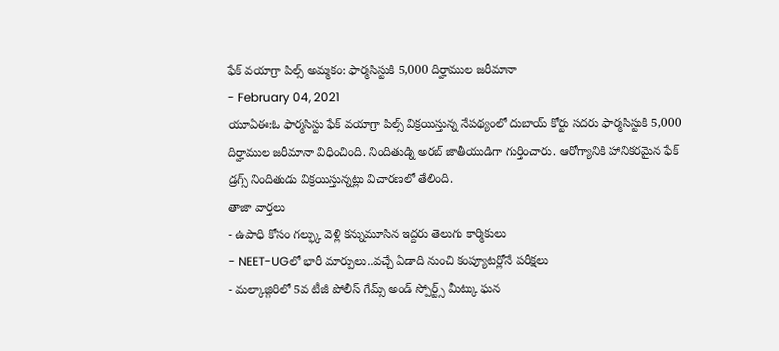ఫేక్ వయాగ్రా పిల్స్ అమ్మకం: ఫార్మసిస్టుకి 5,000 దిర్హాముల జరీమానా
- February 04, 2021
యూఏఈ:ఓ ఫార్మసిస్టు ఫేక్ వయాగ్రా పిల్స్ విక్రయిస్తున్న నేపథ్యంలో దుబాయ్ కోర్టు సదరు ఫార్మసిస్టుకి 5,000 దిర్హాముల జరీమానా విధించింది. నిందితుడ్ని అరబ్ జాతీయుడిగా గుర్తించారు. ఆరోగ్యానికి హానికరమైన ఫేక్ డ్రగ్స్ నిందితుడు విక్రయిస్తున్నట్లు విచారణలో తేలింది.
తాజా వార్తలు
- ఉపాధి కోసం గల్ఫ్కు వెళ్లి కన్నుమూసిన ఇద్దరు తెలుగు కార్మికులు
- NEET-UGలో భారీ మార్పులు..వచ్చే ఏడాది నుంచి కంప్యూటర్లోనే పరీక్షలు
- మల్కాజ్గిరిలో 5వ టీజీ పోలీస్ గేమ్స్ అండ్ స్పోర్ట్స్ మీట్కు ఘన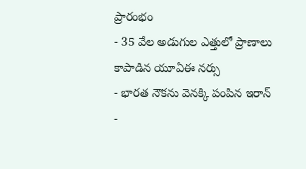ప్రారంభం
- 35 వేల అడుగుల ఎత్తులో ప్రాణాలు కాపాడిన యూఏఈ నర్సు
- భారత నౌకను వెనక్కి పంపిన ఇరాన్
-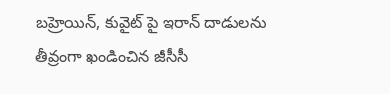బహ్రెయిన్, కువైట్ పై ఇరాన్ దాడులను తీవ్రంగా ఖండించిన జీసీసీ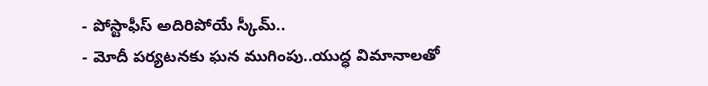- పోస్టాఫీస్ అదిరిపోయే స్కీమ్..
- మోదీ పర్యటనకు ఘన ముగింపు..యుద్ధ విమానాలతో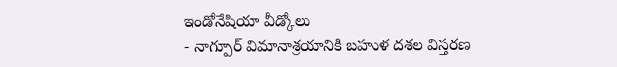ఇండోనేషియా వీడ్కోలు
- నాగ్పూర్ విమానాశ్రయానికి బహుళ దశల విస్తరణ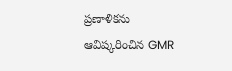ప్రణాళికను ఆవిష్కరించిన GMR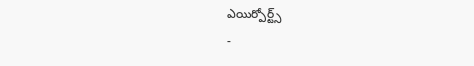ఎయిర్పోర్ట్స్
-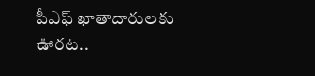పీఎఫ్ ఖాతాదారులకు ఊరట..